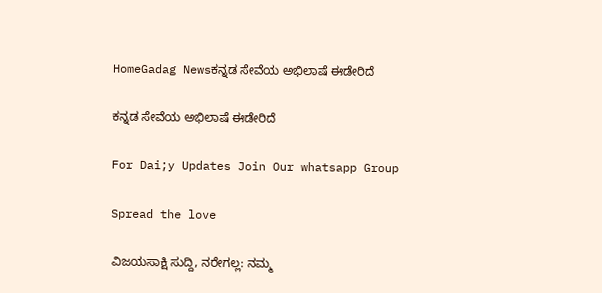HomeGadag Newsಕನ್ನಡ ಸೇವೆಯ ಅಭಿಲಾಷೆ ಈಡೇರಿದೆ

ಕನ್ನಡ ಸೇವೆಯ ಅಭಿಲಾಷೆ ಈಡೇರಿದೆ

For Dai;y Updates Join Our whatsapp Group

Spread the love

ವಿಜಯಸಾಕ್ಷಿ ಸುದ್ದಿ, ನರೇಗಲ್ಲ: ನಮ್ಮ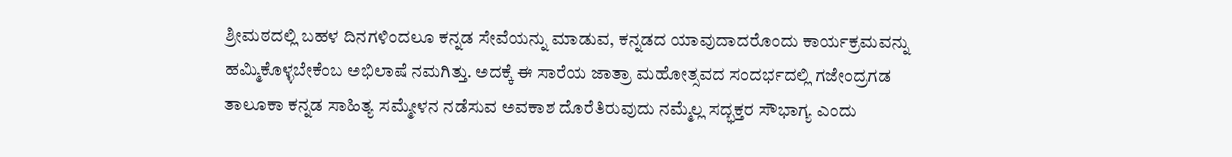ಶ್ರೀಮಠದಲ್ಲಿ ಬಹಳ ದಿನಗಳಿಂದಲೂ ಕನ್ನಡ ಸೇವೆಯನ್ನು ಮಾಡುವ, ಕನ್ನಡದ ಯಾವುದಾದರೊಂದು ಕಾರ್ಯಕ್ರಮವನ್ನು ಹಮ್ಮಿಕೊಳ್ಳಬೇಕೆಂಬ ಅಭಿಲಾಷೆ ನಮಗಿತ್ತು. ಅದಕ್ಕೆ ಈ ಸಾರೆಯ ಜಾತ್ರಾ ಮಹೋತ್ಸವದ ಸಂದರ್ಭದಲ್ಲಿ ಗಜೇಂದ್ರಗಡ ತಾಲೂಕಾ ಕನ್ನಡ ಸಾಹಿತ್ಯ ಸಮ್ಮೇಳನ ನಡೆಸುವ ಅವಕಾಶ ದೊರೆತಿರುವುದು ನಮ್ಮೆಲ್ಲ ಸದ್ಭಕ್ತರ ಸೌಭಾಗ್ಯ ಎಂದು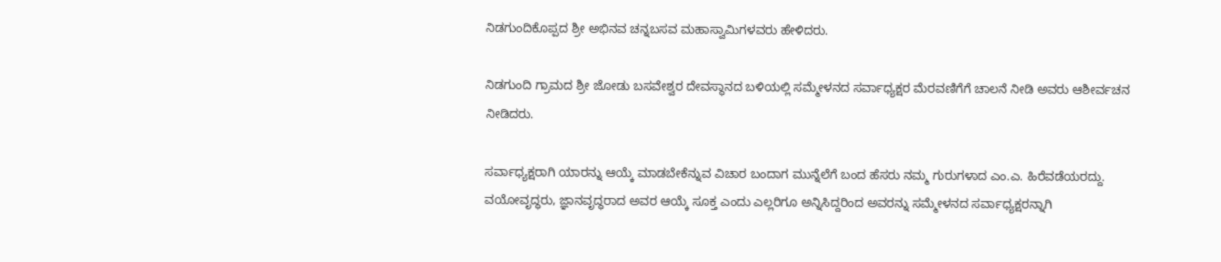ನಿಡಗುಂದಿಕೊಪ್ಪದ ಶ್ರೀ ಅಭಿನವ ಚನ್ನಬಸವ ಮಹಾಸ್ವಾಮಿಗಳವರು ಹೇಳಿದರು.

ನಿಡಗುಂದಿ ಗ್ರಾಮದ ಶ್ರೀ ಜೋಡು ಬಸವೇಶ್ವರ ದೇವಸ್ಥಾನದ ಬಳಿಯಲ್ಲಿ ಸಮ್ಮೇಳನದ ಸರ್ವಾಧ್ಯಕ್ಷರ ಮೆರವಣಿಗೆಗೆ ಚಾಲನೆ ನೀಡಿ ಅವರು ಆಶೀರ್ವಚನ ನೀಡಿದರು.

ಸರ್ವಾಧ್ಯಕ್ಷರಾಗಿ ಯಾರನ್ನು ಆಯ್ಕೆ ಮಾಡಬೇಕೆನ್ನುವ ವಿಚಾರ ಬಂದಾಗ ಮುನ್ನೆಲೆಗೆ ಬಂದ ಹೆಸರು ನಮ್ಮ ಗುರುಗಳಾದ ಎಂ.ಎ. ಹಿರೆವಡೆಯರದ್ದು. ವಯೋವೃದ್ಧರು, ಜ್ಞಾನವೃದ್ಧರಾದ ಅವರ ಆಯ್ಕೆ ಸೂಕ್ತ ಎಂದು ಎಲ್ಲರಿಗೂ ಅನ್ನಿಸಿದ್ದರಿಂದ ಅವರನ್ನು ಸಮ್ಮೇಳನದ ಸರ್ವಾಧ್ಯಕ್ಷರನ್ನಾಗಿ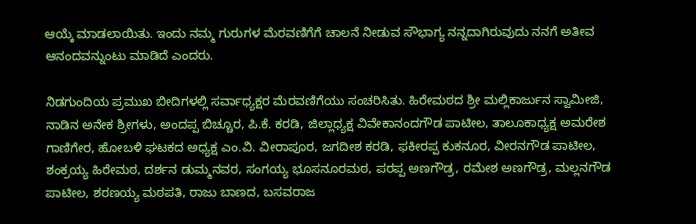ಆಯ್ಕೆ ಮಾಡಲಾಯಿತು. ಇಂದು ನಮ್ಮ ಗುರುಗಳ ಮೆರವಣಿಗೆಗೆ ಚಾಲನೆ ನೀಡುವ ಸೌಭಾಗ್ಯ ನನ್ನದಾಗಿರುವುದು ನನಗೆ ಅತೀವ ಆನಂದವನ್ನುಂಟು ಮಾಡಿದೆ ಎಂದರು.

ನಿಡಗುಂದಿಯ ಪ್ರಮುಖ ಬೀದಿಗಳಲ್ಲಿ ಸರ್ವಾಧ್ಯಕ್ಷರ ಮೆರವಣಿಗೆಯು ಸಂಚರಿಸಿತು. ಹಿರೇಮಠದ ಶ್ರೀ ಮಲ್ಲಿಕಾರ್ಜುನ ಸ್ವಾಮೀಜಿ, ನಾಡಿನ ಅನೇಕ ಶ್ರೀಗಳು, ಅಂದಪ್ಪ ಬಿಚ್ಚೂರ, ಪಿ.ಕೆ. ಕರಡಿ, ಜಿಲ್ಲಾಧ್ಯಕ್ಷ ವಿವೇಕಾನಂದಗೌಡ ಪಾಟೀಲ, ತಾಲೂಕಾಧ್ಯಕ್ಷ ಅಮರೇಶ ಗಾಣಿಗೇರ, ಹೋಬಳಿ ಘಟಕದ ಅಧ್ಯಕ್ಷ ಎಂ.ವಿ. ವೀರಾಪೂರ, ಜಗದೀಶ ಕರಡಿ, ಫಕೀರಪ್ಪ ಕುಕನೂರ, ವೀರನಗೌಡ ಪಾಟೀಲ, ಶಂಕ್ರಯ್ಯ ಹಿರೇಮಠ, ದರ್ಶನ ಡುಮ್ಮನವರ, ಸಂಗಯ್ಯ ಭೂಸನೂರಮಠ, ಪರಪ್ಪ ಅಣಗೌಡ್ರ, ರಮೇಶ ಅಣಗೌಡ್ರ, ಮಲ್ಲನಗೌಡ ಪಾಟೀಲ, ಶರಣಯ್ಯ ಮಠಪತಿ, ರಾಜು ಬಾಣದ, ಬಸವರಾಜ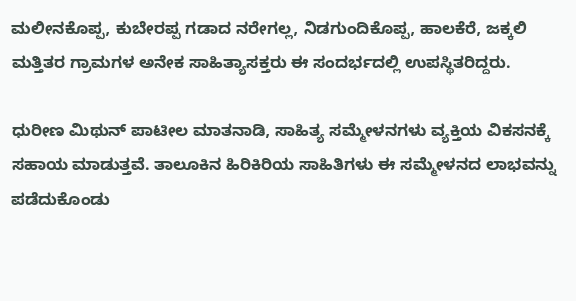ಮಲೀನಕೊಪ್ಪ, ಕುಬೇರಪ್ಪ ಗಡಾದ ನರೇಗಲ್ಲ, ನಿಡಗುಂದಿಕೊಪ್ಪ, ಹಾಲಕೆರೆ, ಜಕ್ಕಲಿ ಮತ್ತಿತರ ಗ್ರಾಮಗಳ ಅನೇಕ ಸಾಹಿತ್ಯಾಸಕ್ತರು ಈ ಸಂದರ್ಭದಲ್ಲಿ ಉಪಸ್ಥಿತರಿದ್ದರು.

ಧುರೀಣ ಮಿಥುನ್ ಪಾಟೀಲ ಮಾತನಾಡಿ, ಸಾಹಿತ್ಯ ಸಮ್ಮೇಳನಗಳು ವ್ಯಕ್ತಿಯ ವಿಕಸನಕ್ಕೆ ಸಹಾಯ ಮಾಡುತ್ತವೆ. ತಾಲೂಕಿನ ಹಿರಿಕಿರಿಯ ಸಾಹಿತಿಗಳು ಈ ಸಮ್ಮೇಳನದ ಲಾಭವನ್ನು ಪಡೆದುಕೊಂಡು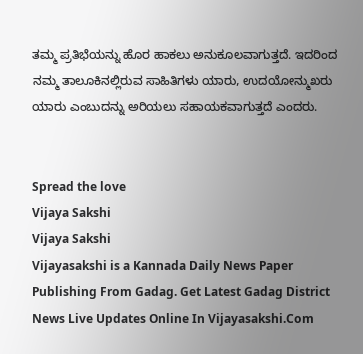ತಮ್ಮ ಪ್ರತಿಭೆಯನ್ನು ಹೊರ ಹಾಕಲು ಅನುಕೂಲವಾಗುತ್ತದೆ. ಇದರಿಂದ ನಮ್ಮ ತಾಲೂಕಿನಲ್ಲಿರುವ ಸಾಹಿತಿಗಳು ಯಾರು, ಉದಯೋನ್ಮುಖರು ಯಾರು ಎಂಬುದನ್ನು ಅರಿಯಲು ಸಹಾಯಕವಾಗುತ್ತದೆ ಎಂದರು.


Spread the love
Vijaya Sakshi
Vijaya Sakshi
Vijayasakshi is a Kannada Daily News Paper Publishing From Gadag. Get Latest Gadag District News Live Updates Online In Vijayasakshi.Com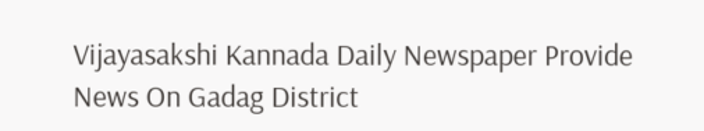Vijayasakshi Kannada Daily Newspaper Provide News On Gadag District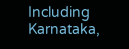Including Karnataka,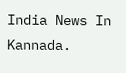India News In Kannada.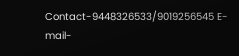Contact-9448326533/9019256545 E-mail-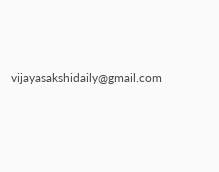vijayasakshidaily@gmail.com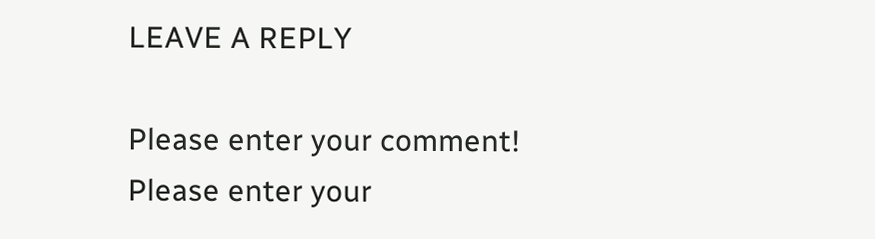LEAVE A REPLY

Please enter your comment!
Please enter your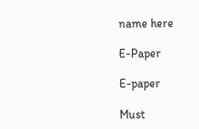name here

E-Paper

E-paper

Must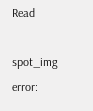Read

spot_img
error: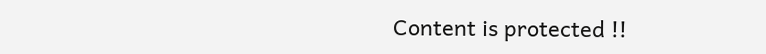Content is protected !!